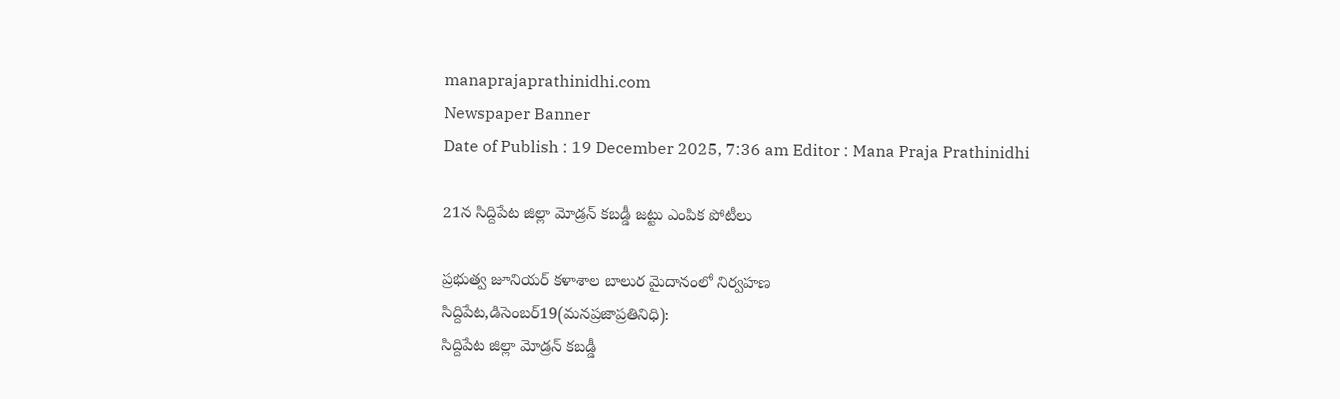manaprajaprathinidhi.com
Newspaper Banner
Date of Publish : 19 December 2025, 7:36 am Editor : Mana Praja Prathinidhi

21న సిద్దిపేట జిల్లా మోడ్రన్ కబడ్డీ జట్టు ఎంపిక పోటీలు

ప్రభుత్వ జూనియర్ కళాశాల బాలుర మైదానంలో నిర్వహణ
సిద్దిపేట,డిసెంబర్19(మనప్రజాప్రతినిధి):
సిద్దిపేట జిల్లా మోడ్రన్ కబడ్డీ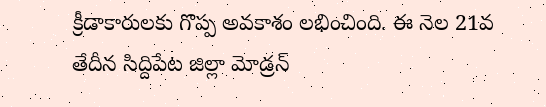క్రీడాకారులకు గొప్ప అవకాశం లభించింది. ఈ నెల 21వ తేదీన సిద్దిపేట జిల్లా మోడ్రన్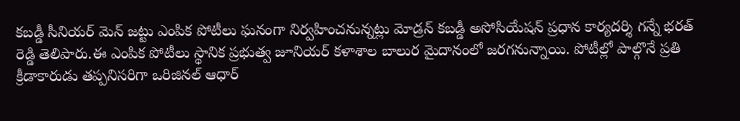కబడ్డీ సీనియర్ మెన్ జట్టు ఎంపిక పోటీలు ఘనంగా నిర్వహించనున్నట్లు మోడ్రన్ కబడ్డీ అసోసియేషన్ ప్రధాన కార్యదర్శి గన్నే భరత్ రెడ్డి తెలిపారు.ఈ ఎంపిక పోటీలు స్థానిక ప్రభుత్వ జూనియర్ కళాశాల బాలుర మైదానంలో జరగనున్నాయి. పోటీల్లో పాల్గొనే ప్రతి క్రీడాకారుడు తప్పనిసరిగా ఒరిజినల్ ఆధార్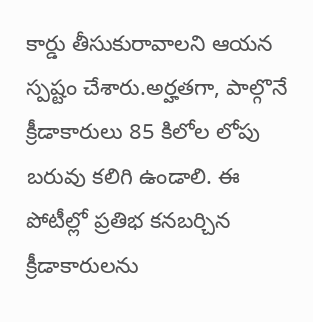కార్డు తీసుకురావాలని ఆయన స్పష్టం చేశారు.అర్హతగా, పాల్గొనే క్రీడాకారులు 85 కిలోల లోపు బరువు కలిగి ఉండాలి. ఈ పోటీల్లో ప్రతిభ కనబర్చిన క్రీడాకారులను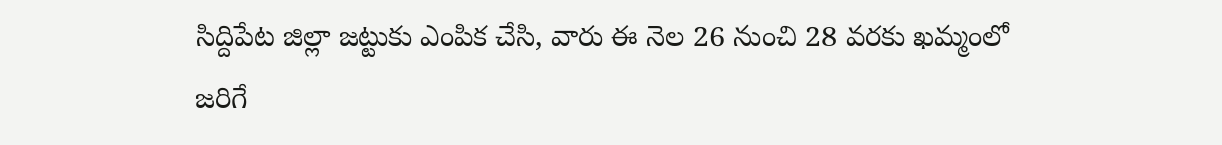సిద్దిపేట జిల్లా జట్టుకు ఎంపిక చేసి, వారు ఈ నెల 26 నుంచి 28 వరకు ఖమ్మంలో జరిగే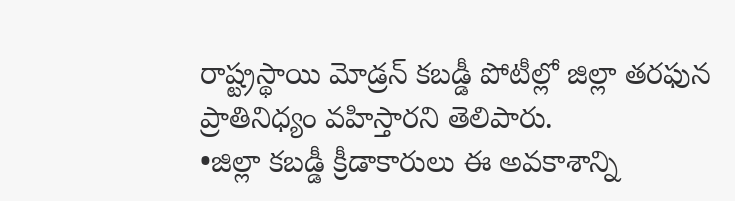రాష్ట్రస్థాయి మోడ్రన్ కబడ్డీ పోటీల్లో జిల్లా తరఫున ప్రాతినిధ్యం వహిస్తారని తెలిపారు.
•జిల్లా కబడ్డీ క్రీడాకారులు ఈ అవకాశాన్ని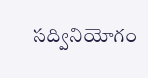సద్వినియోగం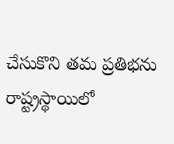చేసుకొని తమ ప్రతిభను రాష్ట్రస్థాయిలో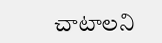చాటాలని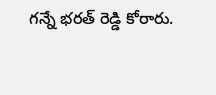గన్నే భరత్ రెడ్డి కోరారు.